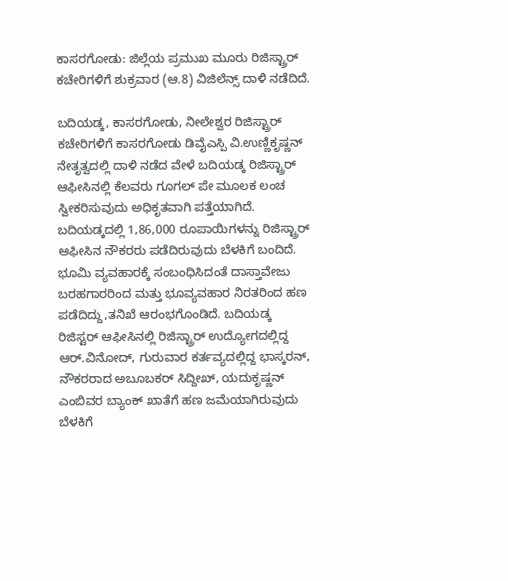ಕಾಸರಗೋಡು: ಜಿಲ್ಲೆಯ ಪ್ರಮುಖ ಮೂರು ರಿಜಿಸ್ಟ್ರಾರ್ ಕಚೇರಿಗಳಿಗೆ ಶುಕ್ರವಾರ (ಆ.8) ವಿಜಿಲೆನ್ಸ್ ದಾಳಿ ನಡೆದಿದೆ.

ಬದಿಯಡ್ಕ, ಕಾಸರಗೋಡು, ನೀಲೇಶ್ವರ ರಿಜಿಸ್ಟ್ರಾರ್ ಕಚೇರಿಗಳಿಗೆ ಕಾಸರಗೋಡು ಡಿವೈಎಸ್ಪಿ ವಿ.ಉಣ್ಣಿಕೃಷ್ಣನ್ ನೇತೃತ್ವದಲ್ಲಿ ದಾಳಿ ನಡೆದ ವೇಳೆ ಬದಿಯಡ್ಕ ರಿಜಿಸ್ಟ್ರಾರ್ ಆಫೀಸಿನಲ್ಲಿ ಕೆಲವರು ಗೂಗಲ್ ಪೇ ಮೂಲಕ ಲಂಚ ಸ್ವೀಕರಿಸುವುದು ಅಧಿಕೃತವಾಗಿ ಪತ್ತೆಯಾಗಿದೆ.
ಬದಿಯಡ್ಕದಲ್ಲಿ 1,86,000 ರೂಪಾಯಿಗಳನ್ನು ರಿಜಿಸ್ಟ್ರಾರ್ ಆಫೀಸಿನ ನೌಕರರು ಪಡೆದಿರುವುದು ಬೆಳಕಿಗೆ ಬಂದಿದೆ. ಭೂಮಿ ವ್ಯವಹಾರಕ್ಕೆ ಸಂಬಂಧಿಸಿದಂತೆ ದಾಸ್ತಾವೇಜು ಬರಹಗಾರರಿಂದ ಮತ್ತು ಭೂವ್ಯವಹಾರ ನಿರತರಿಂದ ಹಣ ಪಡೆದಿದ್ದು,ತನಿಖೆ ಆರಂಭಗೊಂಡಿದೆ. ಬದಿಯಡ್ಕ ರಿಜಿಸ್ಟರ್ ಆಫೀಸಿನಲ್ಲಿ ರಿಜಿಸ್ಟ್ರಾರ್ ಉದ್ಯೋಗದಲ್ಲಿದ್ದ ಆರ್.ವಿನೋದ್, ಗುರುವಾರ ಕರ್ತವ್ಯದಲ್ಲಿದ್ದ ಭಾಸ್ಕರನ್, ನೌಕರರಾದ ಅಬೂಬಕರ್ ಸಿದ್ದೀಖ್, ಯದುಕೃಷ್ಣನ್ ಎಂಬಿವರ ಬ್ಯಾಂಕ್ ಖಾತೆಗೆ ಹಣ ಜಮೆಯಾಗಿರುವುದು ಬೆಳಕಿಗೆ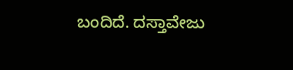ಬಂದಿದೆ. ದಸ್ತಾವೇಜು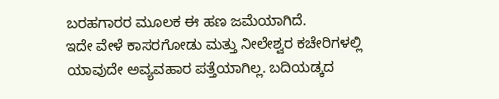ಬರಹಗಾರರ ಮೂಲಕ ಈ ಹಣ ಜಮೆಯಾಗಿದೆ.
ಇದೇ ವೇಳೆ ಕಾಸರಗೋಡು ಮತ್ತು ನೀಲೇಶ್ವರ ಕಚೇರಿಗಳಲ್ಲಿ ಯಾವುದೇ ಅವ್ಯವಹಾರ ಪತ್ತೆಯಾಗಿಲ್ಲ. ಬದಿಯಡ್ಕದ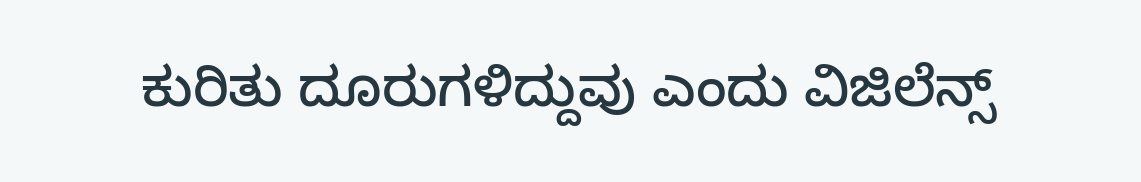ಕುರಿತು ದೂರುಗಳಿದ್ದುವು ಎಂದು ವಿಜಿಲೆನ್ಸ್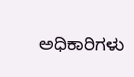ಅಧಿಕಾರಿಗಳು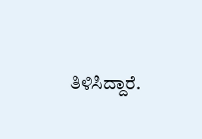ತಿಳಿಸಿದ್ದಾರೆ.